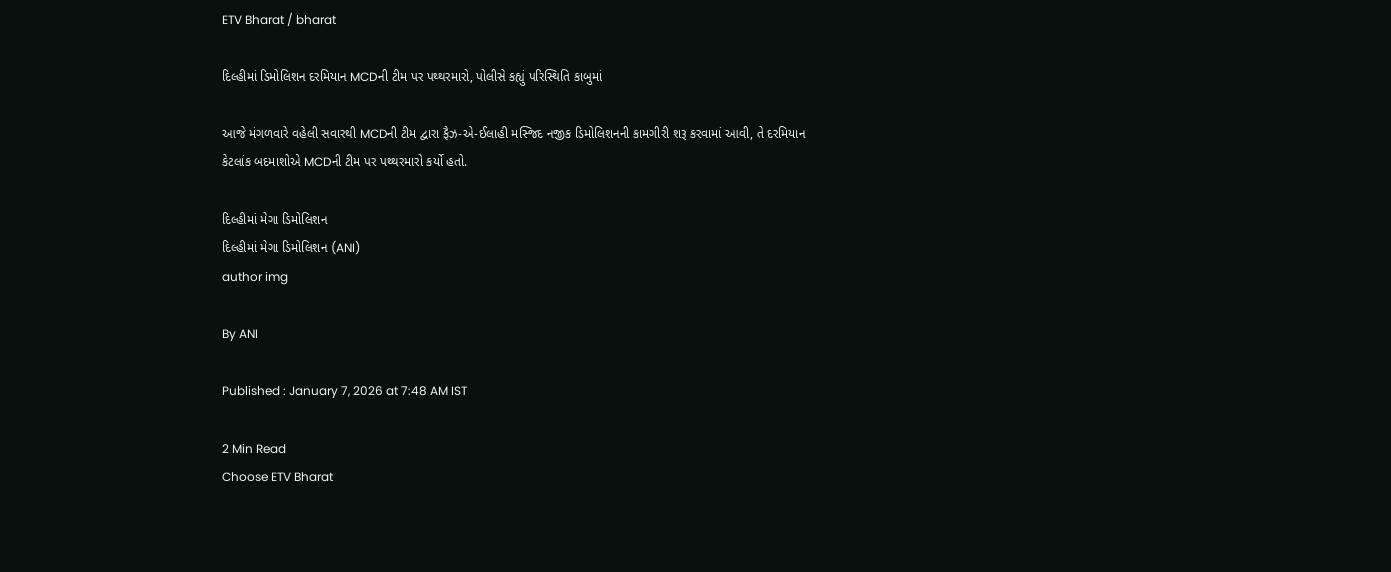ETV Bharat / bharat

દિલ્હીમાં ડિમોલિશન દરમિયાન MCDની ટીમ પર પથ્થરમારો, પોલીસે કહ્યું પરિસ્થિતિ કાબુમાં

આજે મંગળવારે વહેલી સવારથી MCDની ટીમ દ્વારા ફૈઝ-એ-ઈલાહી મસ્જિદ નજીક ડિમોલિશનની કામગીરી શરૂ કરવામાં આવી, તે દરમિયાન કેટલાંક બદમાશોએ MCDની ટીમ પર પથ્થરમારો કર્યો હતો.

દિલ્હીમાં મેગા ડિમોલિશન
દિલ્હીમાં મેગા ડિમોલિશન (ANI)
author img

By ANI

Published : January 7, 2026 at 7:48 AM IST

2 Min Read
Choose ETV Bharat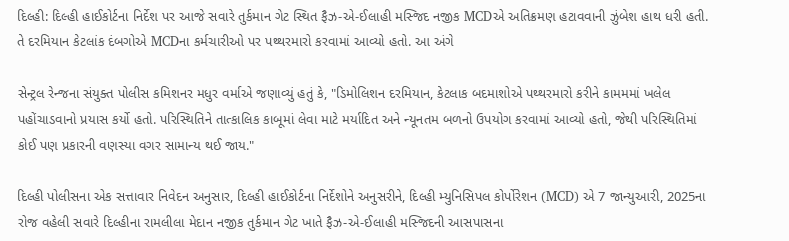દિલ્હી: દિલ્હી હાઈકોર્ટના નિર્દેશ પર આજે સવારે તુર્કમાન ગેટ સ્થિત ફૈઝ-એ-ઈલાહી મસ્જિદ નજીક MCDએ અતિક્રમણ હટાવવાની ઝુંબેશ હાથ ધરી હતી. તે દરમિયાન કેટલાંક દંબગોએ MCDના કર્મચારીઓ પર પથ્થરમારો કરવામાં આવ્યો હતો. આ અંગે

સેન્ટ્રલ રેન્જના સંયુક્ત પોલીસ કમિશનર મધુર વર્માએ જણાવ્યું હતું કે, "ડિમોલિશન દરમિયાન, કેટલાક બદમાશોએ પથ્થરમારો કરીને કામમમાં ખલેલ પહોંચાડવાનો પ્રયાસ કર્યો હતો. પરિસ્થિતિને તાત્કાલિક કાબૂમાં લેવા માટે મર્યાદિત અને ન્યૂનતમ બળનો ઉપયોગ કરવામાં આવ્યો હતો, જેથી પરિસ્થિતિમાં કોઈ પણ પ્રકારની વણસ્યા વગર સામાન્ય થઈ જાય."

દિલ્હી પોલીસના એક સત્તાવાર નિવેદન અનુસાર, દિલ્હી હાઈકોર્ટના નિર્દેશોને અનુસરીને, દિલ્હી મ્યુનિસિપલ કોર્પોરેશન (MCD) એ 7 જાન્યુઆરી, 2025ના રોજ વહેલી સવારે દિલ્હીના રામલીલા મેદાન નજીક તુર્કમાન ગેટ ખાતે ફૈઝ-એ-ઈલાહી મસ્જિદની આસપાસના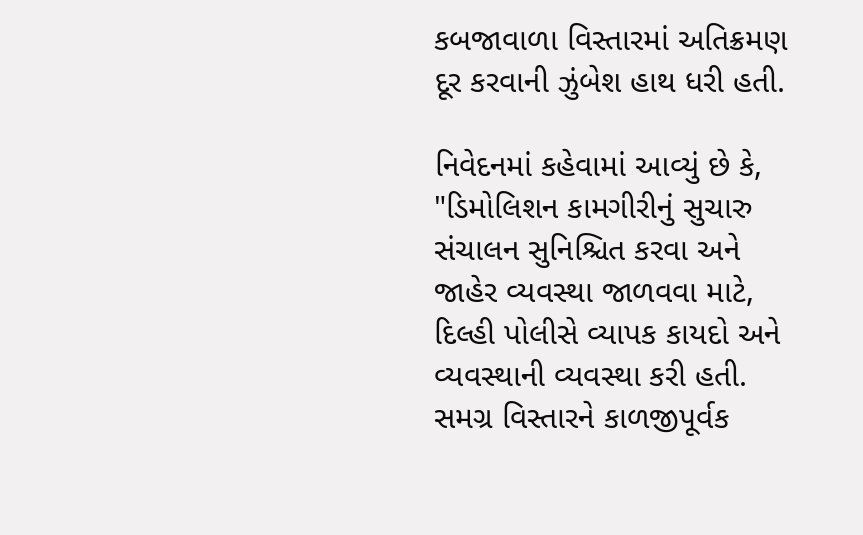કબજાવાળા વિસ્તારમાં અતિક્રમણ દૂર કરવાની ઝુંબેશ હાથ ધરી હતી.

નિવેદનમાં કહેવામાં આવ્યું છે કે, "ડિમોલિશન કામગીરીનું સુચારુ સંચાલન સુનિશ્ચિત કરવા અને જાહેર વ્યવસ્થા જાળવવા માટે, દિલ્હી પોલીસે વ્યાપક કાયદો અને વ્યવસ્થાની વ્યવસ્થા કરી હતી. સમગ્ર વિસ્તારને કાળજીપૂર્વક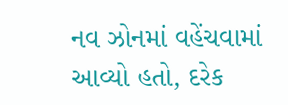નવ ઝોનમાં વહેંચવામાં આવ્યો હતો, દરેક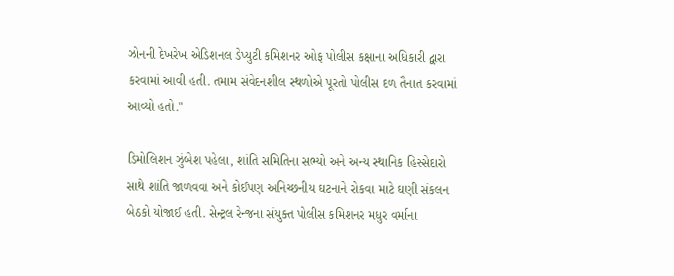ઝોનની દેખરેખ એડિશનલ ડેપ્યુટી કમિશનર ઓફ પોલીસ કક્ષાના અધિકારી દ્વારા કરવામાં આવી હતી. તમામ સંવેદનશીલ સ્થળોએ પૂરતો પોલીસ દળ તૈનાત કરવામાં આવ્યો હતો."

ડિમોલિશન ઝુંબેશ પહેલા, શાંતિ સમિતિના સભ્યો અને અન્ય સ્થાનિક હિસ્સેદારો સાથે શાંતિ જાળવવા અને કોઈપણ અનિચ્છનીય ઘટનાને રોકવા માટે ઘણી સંકલન બેઠકો યોજાઈ હતી. સેન્ટ્રલ રેન્જના સંયુક્ત પોલીસ કમિશનર મધુર વર્માના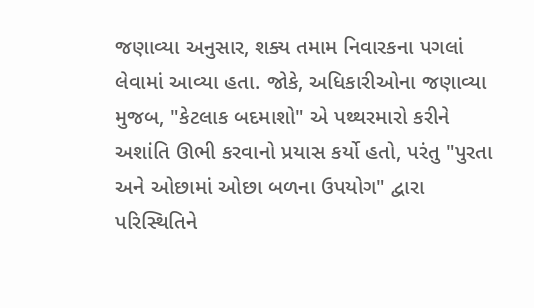જણાવ્યા અનુસાર, શક્ય તમામ નિવારકના પગલાં લેવામાં આવ્યા હતા. જોકે, અધિકારીઓના જણાવ્યા મુજબ, "કેટલાક બદમાશો" એ પથ્થરમારો કરીને અશાંતિ ઊભી કરવાનો પ્રયાસ કર્યો હતો, પરંતુ "પુરતા અને ઓછામાં ઓછા બળના ઉપયોગ" દ્વારા પરિસ્થિતિને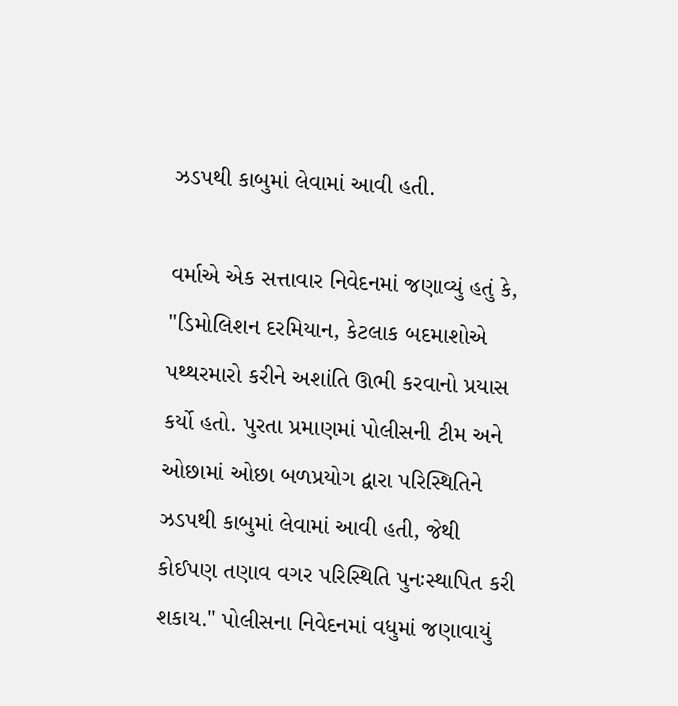ઝડપથી કાબુમાં લેવામાં આવી હતી.

વર્માએ એક સત્તાવાર નિવેદનમાં જણાવ્યું હતું કે, "ડિમોલિશન દરમિયાન, કેટલાક બદમાશોએ પથ્થરમારો કરીને અશાંતિ ઊભી કરવાનો પ્રયાસ કર્યો હતો. પુરતા પ્રમાણમાં પોલીસની ટીમ અને ઓછામાં ઓછા બળપ્રયોગ દ્વારા પરિસ્થિતિને ઝડપથી કાબુમાં લેવામાં આવી હતી, જેથી કોઈપણ તણાવ વગર પરિસ્થિતિ પુનઃસ્થાપિત કરી શકાય." પોલીસના નિવેદનમાં વધુમાં જણાવાયું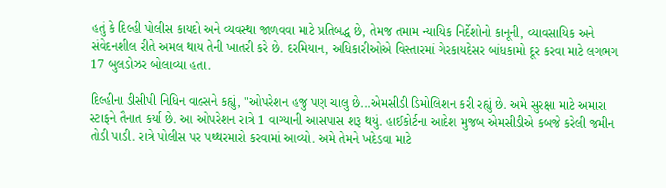હતું કે દિલ્હી પોલીસ કાયદો અને વ્યવસ્થા જાળવવા માટે પ્રતિબદ્ધ છે, તેમજ તમામ ન્યાયિક નિર્દેશોનો કાનૂની, વ્યાવસાયિક અને સંવેદનશીલ રીતે અમલ થાય તેની ખાતરી કરે છે. દરમિયાન, અધિકારીઓએ વિસ્તારમાં ગેરકાયદેસર બાંધકામો દૂર કરવા માટે લગભગ 17 બુલડોઝર બોલાવ્યા હતા.

દિલ્હીના ડીસીપી નિધિન વાલ્સને કહ્યું, "ઓપરેશન હજુ પણ ચાલુ છે...એમસીડી ડિમોલિશન કરી રહ્યું છે. અમે સુરક્ષા માટે અમારા સ્ટાફને તૈનાત કર્યા છે. આ ઓપરેશન રાત્રે 1 વાગ્યાની આસપાસ શરૂ થયું. હાઈકોર્ટના આદેશ મુજબ એમસીડીએ કબજે કરેલી જમીન તોડી પાડી. રાત્રે પોલીસ પર પથ્થરમારો કરવામાં આવ્યો. અમે તેમને ખદેડવા માટે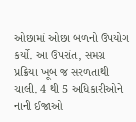ઓછામાં ઓછા બળનો ઉપયોગ કર્યો. આ ઉપરાંત, સમગ્ર પ્રક્રિયા ખૂબ જ સરળતાથી ચાલી. 4 થી 5 અધિકારીઓને નાની ઈજાઓ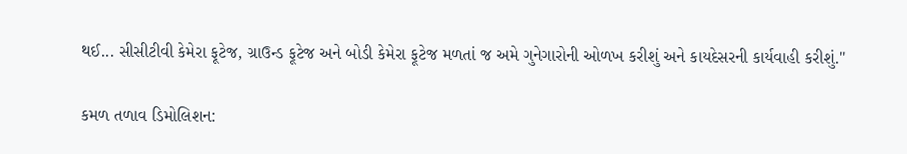થઈ... સીસીટીવી કેમેરા ફૂટેજ, ગ્રાઉન્ડ ફૂટેજ અને બોડી કેમેરા ફૂટેજ મળતાં જ અમે ગુનેગારોની ઓળખ કરીશું અને કાયદેસરની કાર્યવાહી કરીશું."

કમળ તળાવ ડિમોલિશન: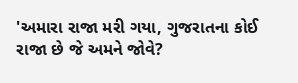'અમારા રાજા મરી ગયા, ગુજરાતના કોઈ રાજા છે જે અમને જોવે?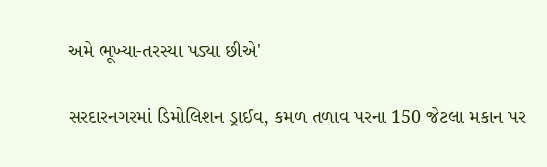અમે ભૂખ્યા-તરસ્યા પડ્યા છીએ'

સરદારનગરમાં ડિમોલિશન ડ્રાઈવ, કમળ તળાવ પરના 150 જેટલા મકાન પર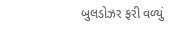બુલડોઝર ફરી વળ્યું